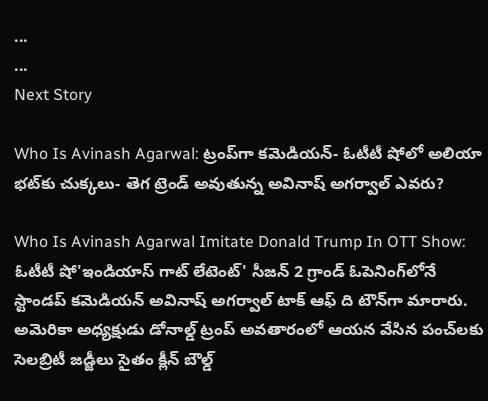...
...
Next Story

Who Is Avinash Agarwal: ట్రంప్‌గా కమెడియన్- ఓటీటీ షోలో అలియా భట్‌కు చుక్కలు- తెగ ట్రెండ్ అవుతున్న అవినాష్ అగర్వాల్ ఎవరు?

Who Is Avinash Agarwal Imitate Donald Trump In OTT Show: ఓటీటీ షో'ఇండియాస్ గాట్ లేటెంట్' సీజన్ 2 గ్రాండ్ ఓపెనింగ్‌లోనే స్టాండప్ కమెడియన్ అవినాష్ అగర్వాల్ టాక్ ఆఫ్ ది టౌన్‌గా మారారు. అమెరికా అధ్యక్షుడు డోనాల్డ్ ట్రంప్ అవతారంలో ఆయన వేసిన పంచ్‌లకు సెలబ్రిటీ జడ్జీలు సైతం క్లీన్ బౌల్డ్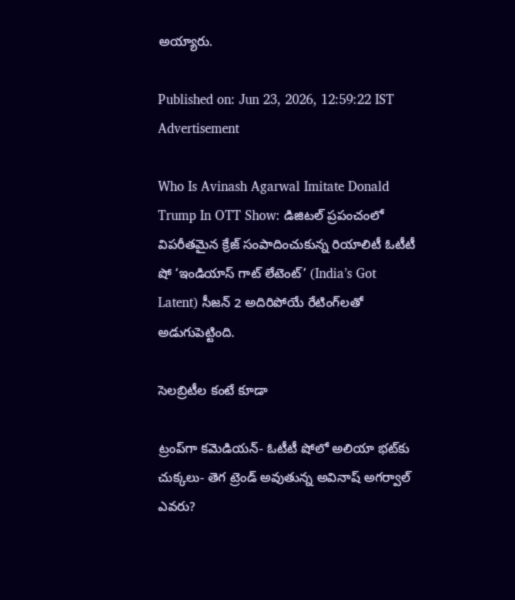అయ్యారు.

Published on: Jun 23, 2026, 12:59:22 IST
Advertisement

Who Is Avinash Agarwal Imitate Donald Trump In OTT Show: డిజిటల్ ప్రపంచంలో విపరీతమైన క్రేజ్ సంపాదించుకున్న రియాలిటీ ఓటీటీ షో ‘ఇండియాస్ గాట్ లేటెంట్’ (India’s Got Latent) సీజన్ 2 అదిరిపోయే రేటింగ్‌లతో అడుగుపెట్టింది.

సెలబ్రిటీల కంటే కూడా

ట్రంప్‌గా కమెడియన్- ఓటీటీ షోలో అలియా భట్‌కు చుక్కలు- తెగ ట్రెండ్ అవుతున్న అవినాష్ అగర్వాల్ ఎవరు?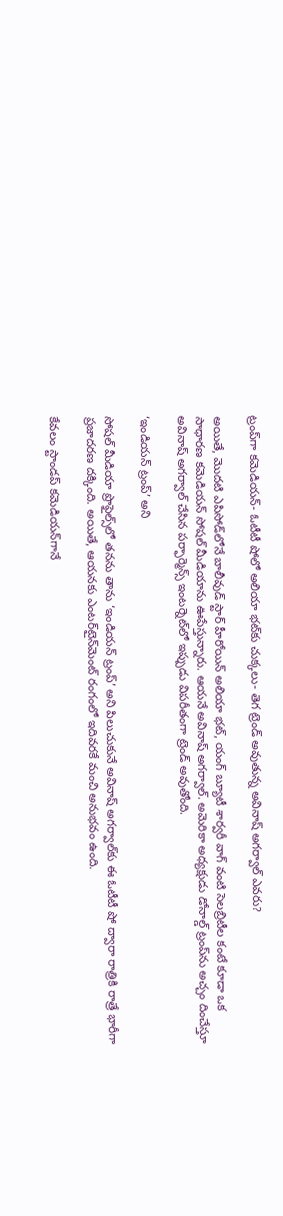ట్రంప్‌గా కమెడియన్- ఓటీటీ షోలో అలియా భట్‌కు చుక్కలు- తెగ ట్రెండ్ అవుతున్న అవినాష్ అగర్వాల్ ఎవరు?

అయితే, మొదటి ఎపిసోడ్‌లోనే బాలీవుడ్ స్టార్ హీరోయిన్ అలియా భట్, యంగ్ బ్యూటీ శార్వరీ వాగ్ వంటి సెలబ్రిటీల కంటే కూడా ఒక సాధారణ కమెడియన్ సోషల్ మీడియాను ఊపేస్తున్నారు. ఆయనే అవినాష్ అగర్వాల్. అమెరికా అధ్యక్షుడు డోనాల్డ్ ట్రంప్‌ను అచ్చం దించేస్తూ అవినాష్ అగర్వాల్ చేసిన పర్ఫార్మెన్స్ ఇంటర్నెట్‌లో ఇప్పుడు విపరీతంగా ట్రెండ్ అవుతోంది.

‘ఇండియన్ ట్రంప్’ అని

సోషల్ మీడియా ప్రొఫైల్స్‌లో తనను తాను ‘ఇండియన్ ట్రంప్’ అని పిలుచుకునే అవినాష్ అగర్వాల్‌కు ఈ ఓటీటీ షో ద్వారా రాత్రికి రాత్రే భారీగా ప్రజాదరణ దక్కింది. అయితే, ఆయనకు ఎంటర్‌టైన్‌మెంట్ రంగంలో ఇదివరకే మంచి అనుభవం ఉంది.

కేవలం స్టాండప్ కమెడియన్‌గానే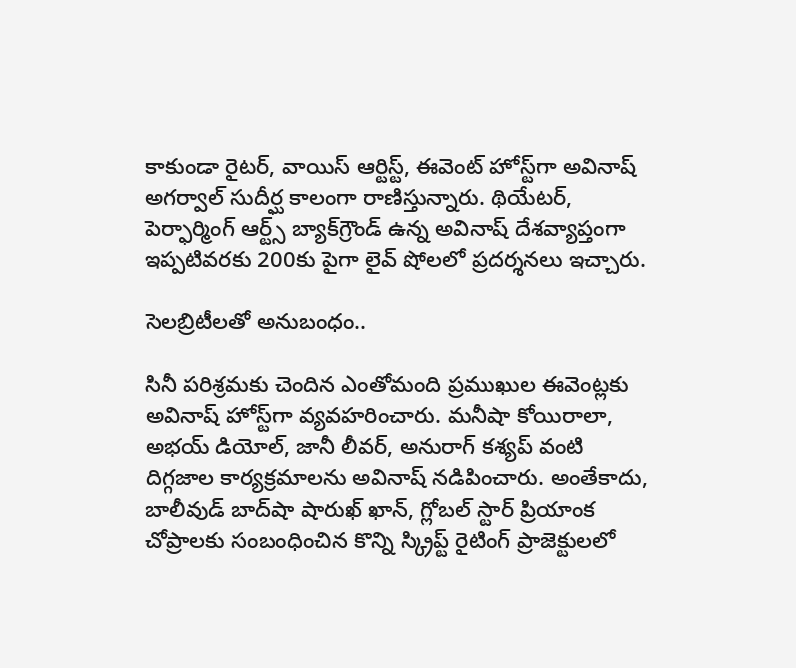కాకుండా రైటర్, వాయిస్ ఆర్టిస్ట్, ఈవెంట్ హోస్ట్‌గా అవినాష్ అగర్వాల్ సుదీర్ఘ కాలంగా రాణిస్తున్నారు. థియేటర్, పెర్ఫార్మింగ్ ఆర్ట్స్ బ్యాక్‌గ్రౌండ్ ఉన్న అవినాష్ దేశవ్యాప్తంగా ఇప్పటివరకు 200కు పైగా లైవ్ షోలలో ప్రదర్శనలు ఇచ్చారు.

సెలబ్రిటీలతో అనుబంధం..

సినీ పరిశ్రమకు చెందిన ఎంతోమంది ప్రముఖుల ఈవెంట్లకు అవినాష్ హోస్ట్‌గా వ్యవహరించారు. మనీషా కోయిరాలా, అభయ్ డియోల్, జానీ లీవర్, అనురాగ్ కశ్యప్ వంటి దిగ్గజాల కార్యక్రమాలను అవినాష్ నడిపించారు. అంతేకాదు, బాలీవుడ్ బాద్‌షా షారుఖ్ ఖాన్, గ్లోబల్ స్టార్ ప్రియాంక చోప్రాలకు సంబంధించిన కొన్ని స్క్రిప్ట్ రైటింగ్ ప్రాజెక్టులలో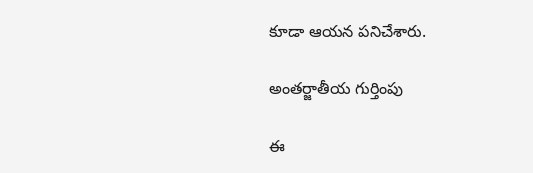కూడా ఆయన పనిచేశారు.

అంతర్జాతీయ గుర్తింపు

ఈ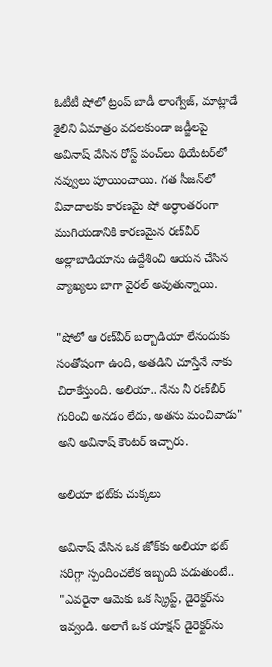ఓటీటీ షోలో ట్రంప్ బాడీ లాంగ్వేజ్, మాట్లాడే శైలిని ఏమాత్రం వదలకుండా జడ్జీలపై అవినాష్ వేసిన రోస్ట్ పంచ్‌లు థియేటర్‌లో నవ్వులు పూయించాయి. గత సీజన్‌లో వివాదాలకు కారణమై షో అర్ధాంతరంగా ముగియడానికి కారణమైన రణ్‌వీర్ అల్లాబాడియాను ఉద్దేశించి ఆయన చేసిన వ్యాఖ్యలు బాగా వైరల్ అవుతున్నాయి.

"షోలో ఆ రణ్‌వీర్ బర్బాడియా లేనందుకు సంతోషంగా ఉంది, అతడిని చూస్తేనే నాకు చిరాకేస్తుంది. అలియా.. నేను నీ రణ్‌బీర్ గురించి అనడం లేదు, అతను మంచివాడు" అని అవినాష్ కౌంటర్ ఇచ్చారు.

అలియా భట్‌కు చుక్కలు

అవినాష్ వేసిన ఒక జోక్‌కు అలియా భట్ సరిగ్గా స్పందించలేక ఇబ్బంది పడుతుంటే.. "ఎవరైనా ఆమెకు ఒక స్క్రిప్ట్, డైరెక్టర్‌ను ఇవ్వండి. అలాగే ఒక యాక్షన్ డైరెక్టర్‌ను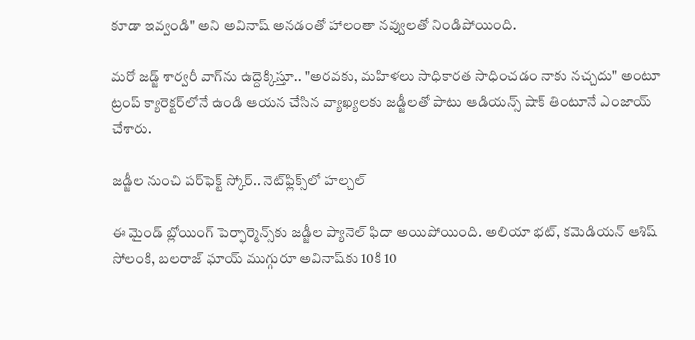కూడా ఇవ్వండి" అని అవినాష్ అనడంతో హాలంతా నవ్వులతో నిండిపోయింది.

మరో జడ్జ్ శార్వరీ వాగ్‌ను ఉద్దెక్కిస్తూ.. "అరవకు, మహిళలు సాధికారత సాధించడం నాకు నచ్చదు" అంటూ ట్రంప్ క్యారెక్టర్‌లోనే ఉండి ఆయన చేసిన వ్యాఖ్యలకు జడ్జీలతో పాటు ఆడియన్స్ షాక్ తింటూనే ఎంజాయ్ చేశారు.

జడ్జీల నుంచి పర్‌ఫెక్ట్ స్కోర్.. నెట్‌ఫ్లిక్స్‌లో హల్చల్

ఈ మైండ్ బ్లోయింగ్ పెర్ఫార్మెన్స్‌కు జడ్జీల ప్యానెల్ ఫిదా అయిపోయింది. అలియా భట్, కమెడియన్ ఆశిష్ సోలంకి, బలరాజ్ ఘాయ్ ముగ్గురూ అవినాష్‌కు 10కి 10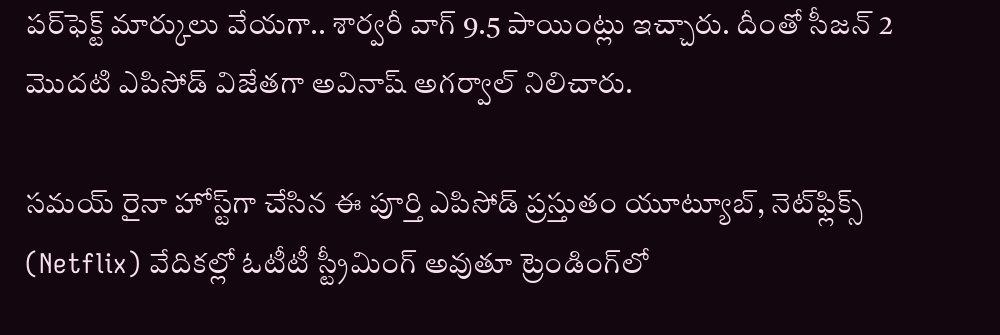పర్‌ఫెక్ట్ మార్కులు వేయగా.. శార్వరీ వాగ్ 9.5 పాయింట్లు ఇచ్చారు. దీంతో సీజన్ 2 మొదటి ఎపిసోడ్ విజేతగా అవినాష్ అగర్వాల్ నిలిచారు.

సమయ్ రైనా హోస్ట్‌గా చేసిన ఈ పూర్తి ఎపిసోడ్ ప్రస్తుతం యూట్యూబ్, నెట్‌ఫ్లిక్స్ (Netflix) వేదికల్లో ఓటీటీ స్ట్రీమింగ్ అవుతూ ట్రెండింగ్‌లో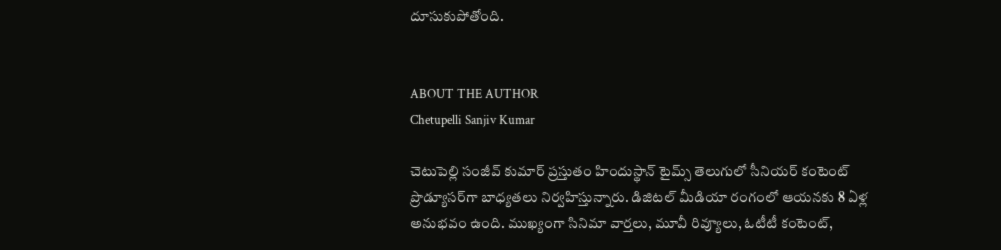దూసుకుపోతోంది.


ABOUT THE AUTHOR
Chetupelli Sanjiv Kumar

చెటుపెల్లి సంజీవ్ కుమార్ ప్రస్తుతం హిందుస్థాన్ టైమ్స్ తెలుగులో సీనియర్ కంటెంట్ ప్రొడ్యూసర్‌గా బాధ్యతలు నిర్వహిస్తున్నారు. డిజిటల్ మీడియా రంగంలో ఆయనకు 8 ఏళ్ల అనుభవం ఉంది. ముఖ్యంగా సినిమా వార్తలు, మూవీ రివ్యూలు, ఓటీటీ కంటెంట్,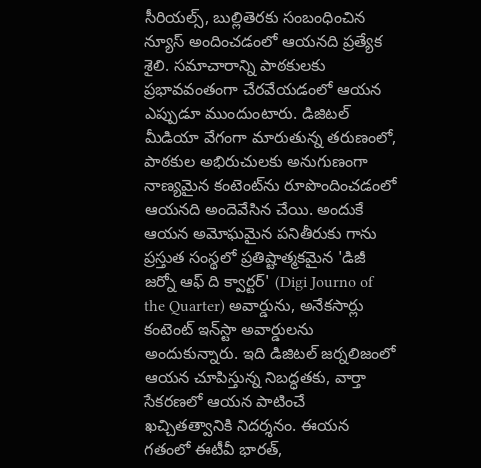సీరియల్స్, బుల్లితెరకు సంబంధించిన న్యూస్ అందించడంలో ఆయనది ప్రత్యేక శైలి. సమాచారాన్ని పాఠకులకు ప్రభావవంతంగా చేరవేయడంలో ఆయన ఎప్పుడూ ముందుంటారు. డిజిటల్ మీడియా వేగంగా మారుతున్న తరుణంలో, పాఠకుల అభిరుచులకు అనుగుణంగా నాణ్యమైన కంటెంట్‌ను రూపొందించడంలో ఆయనది అందెవేసిన చేయి. అందుకే ఆయన అమోఘమైన పనితీరుకు గాను ప్రస్తుత సంస్థలో ప్రతిష్టాత్మకమైన 'డిజీ జర్నో ఆఫ్ ది క్వార్టర్' (Digi Journo of the Quarter) అవార్డును, అనేకసార్లు కంటెంట్ ఇన్‌స్టా అవార్డులను అందుకున్నారు. ఇది డిజిటల్ జర్నలిజంలో ఆయన చూపిస్తున్న నిబద్ధతకు, వార్తా సేకరణలో ఆయన పాటించే ఖచ్చితత్వానికి నిదర్శనం. ఈయన గతంలో ఈటీవీ భారత్,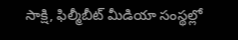సాక్షి, ఫిల్మీబీట్ మీడియా సంస్థల్లో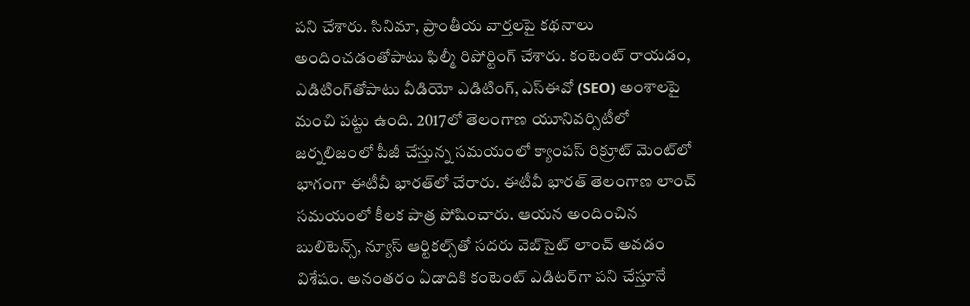పని చేశారు. సినిమా, ప్రాంతీయ వార్తలపై కథనాలు అందించడంతోపాటు ఫిల్మీ రిపోర్టింగ్ చేశారు. కంటెంట్ రాయడం, ఎడిటింగ్‌తోపాటు వీడియో ఎడిటింగ్, ఎస్‌ఈవో (SEO) అంశాలపై మంచి పట్టు ఉంది. 2017లో తెలంగాణ యూనివర్సిటీలో జర్నలిజంలో పీజీ చేస్తున్న సమయంలో క్యాంపస్ రిక్రూట్ మెంట్‌లో భాగంగా ఈటీవీ భారత్‌లో చేరారు. ఈటీవీ భారత్ తెలంగాణ లాంచ్ సమయంలో కీలక పాత్ర పోషించారు. ఆయన అందించిన బులిటెన్స్, న్యూస్ ఆర్టికల్స్‌తో సదరు వెబ్‌సైట్ లాంచ్ అవడం విశేషం. అనంతరం ఏడాదికి కంటెంట్ ఎడిటర్‌గా పని చేస్తూనే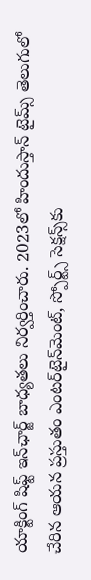యాక్టింగ్ షిఫ్ట్ ఇన్‌ఛార్జ్ బాధ్యతలు నిర్వర్తించారు. 2023లో హిందుస్తాన్ టైమ్స్ తెలుగులో చేరిన ఆయన ప్రస్తుతం ఎంటర్‌టైన్‌మెంట్, స్పోర్ట్స్ సెక్షన్స్‌కు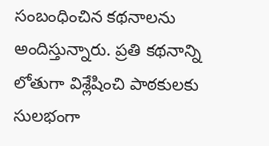సంబంధించిన కథనాలను అందిస్తున్నారు. ప్రతి కథనాన్ని లోతుగా విశ్లేషించి పాఠకులకు సులభంగా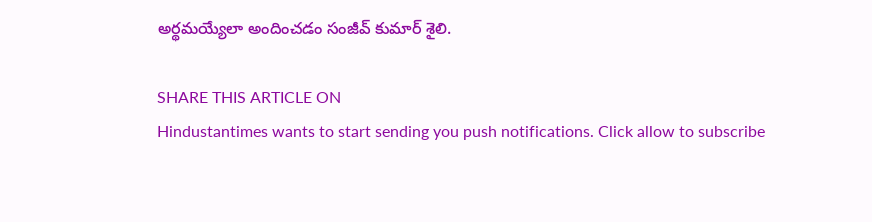అర్థమయ్యేలా అందించడం సంజీవ్ కుమార్ శైలి.

SHARE THIS ARTICLE ON
Hindustantimes wants to start sending you push notifications. Click allow to subscribe